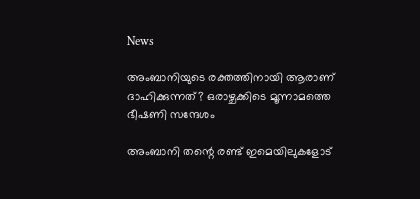News

അംബാനിയുടെ രക്തത്തിനായി ആരാണ് ദാഹിക്കുന്നത്? ഒരാഴ്ചക്കിടെ മൂന്നാമത്തെ ഭീഷണി സന്ദേശം

അംബാനി തന്റെ രണ്ട് ഇമെയിലുകളോട്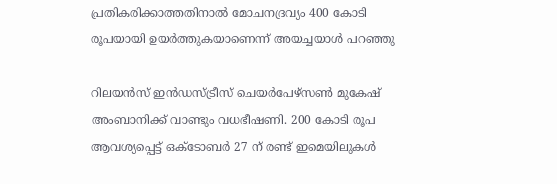പ്രതികരിക്കാത്തതിനാല്‍ മോചനദ്രവ്യം 400 കോടി രൂപയായി ഉയര്‍ത്തുകയാണെന്ന് അയച്ചയാള്‍ പറഞ്ഞു

റിലയന്‍സ് ഇന്‍ഡസ്ട്രീസ് ചെയര്‍പേഴ്‌സണ്‍ മുകേഷ് അംബാനിക്ക് വാണ്ടും വധഭീഷണി. 200 കോടി രൂപ ആവശ്യപ്പെട്ട് ഒക്ടോബര്‍ 27 ന് രണ്ട് ഇമെയിലുകള്‍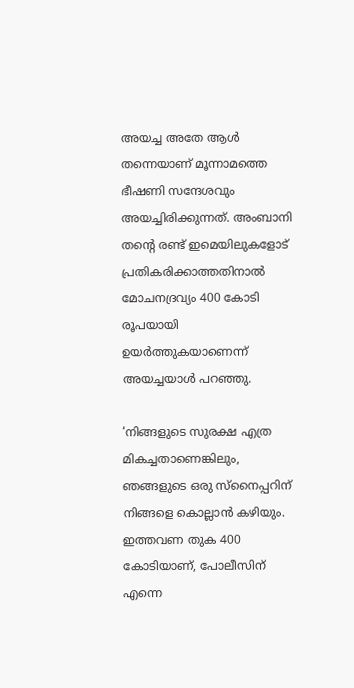അയച്ച അതേ ആള്‍ തന്നെയാണ് മൂന്നാമത്തെ ഭീഷണി സന്ദേശവും അയച്ചിരിക്കുന്നത്. അംബാനി തന്റെ രണ്ട് ഇമെയിലുകളോട് പ്രതികരിക്കാത്തതിനാല്‍ മോചനദ്രവ്യം 400 കോടി രൂപയായി ഉയര്‍ത്തുകയാണെന്ന് അയച്ചയാള്‍ പറഞ്ഞു.

‘നിങ്ങളുടെ സുരക്ഷ എത്ര മികച്ചതാണെങ്കിലും, ഞങ്ങളുടെ ഒരു സ്‌നൈപ്പറിന് നിങ്ങളെ കൊല്ലാന്‍ കഴിയും. ഇത്തവണ തുക 400 കോടിയാണ്, പോലീസിന് എന്നെ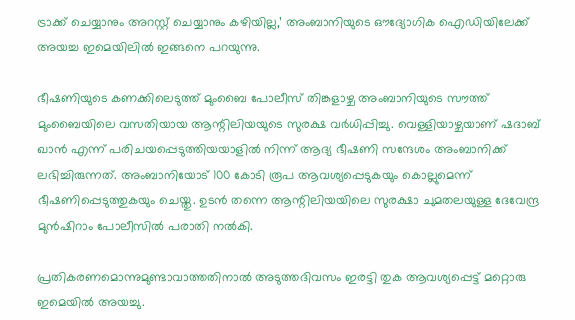ട്രാക്ക് ചെയ്യാനും അറസ്റ്റ് ചെയ്യാനും കഴിയില്ല,’ അംബാനിയുടെ ഔദ്യോഗിക ഐഡിയിലേക്ക് അയച്ച ഇമെയിലില്‍ ഇങ്ങനെ പറയുന്നു.

ഭീഷണിയുടെ കണക്കിലെടുത്ത് മുംബൈ പോലീസ് തിങ്കളാഴ്ച അംബാനിയുടെ സൗത്ത് മുംബൈയിലെ വസതിയായ ആന്റിലിയയുടെ സുരക്ഷ വര്‍ധിപ്പിച്ചു. വെള്ളിയാഴ്ചയാണ് ഷദാബ് ഖാന്‍ എന്ന് പരിചയപ്പെടുത്തിയയാളില്‍ നിന്ന് ആദ്യ ഭീഷണി സന്ദേശം അംബാനിക്ക് ലഭിച്ചിരുന്നത്. അംബാനിയോട് 100 കോടി രൂപ ആവശ്യപ്പെടുകയും കൊല്ലുമെന്ന് ഭീഷണിപ്പെടുത്തുകയും ചെയ്തു. ഉടന്‍ തന്നെ ആന്റിലിയയിലെ സുരക്ഷാ ചുമതലയുള്ള ദേവേന്ദ്ര മുന്‍ഷിറാം പോലീസില്‍ പരാതി നല്‍കി.

പ്രതികരണമൊന്നുമുണ്ടാവാത്തതിനാല്‍ അടുത്തദിവസം ഇരട്ടി തുക ആവശ്യപ്പെട്ട് മറ്റൊരു ഇമെയില്‍ അയച്ചു.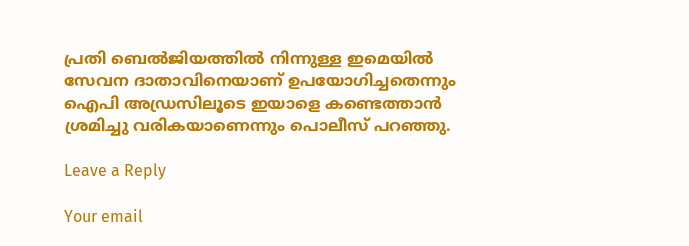പ്രതി ബെല്‍ജിയത്തില്‍ നിന്നുള്ള ഇമെയില്‍ സേവന ദാതാവിനെയാണ് ഉപയോഗിച്ചതെന്നും ഐപി അഡ്രസിലൂടെ ഇയാളെ കണ്ടെത്താന്‍ ശ്രമിച്ചു വരികയാണെന്നും പൊലീസ് പറഞ്ഞു.

Leave a Reply

Your email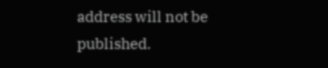address will not be published.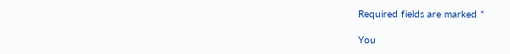Required fields are marked *

You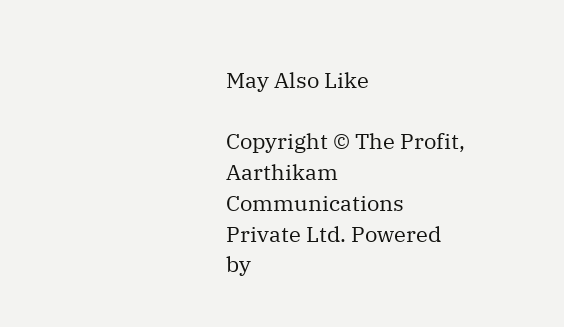May Also Like

Copyright © The Profit, Aarthikam Communications Private Ltd. Powered by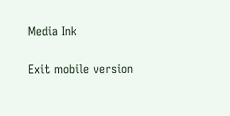Media Ink

Exit mobile version